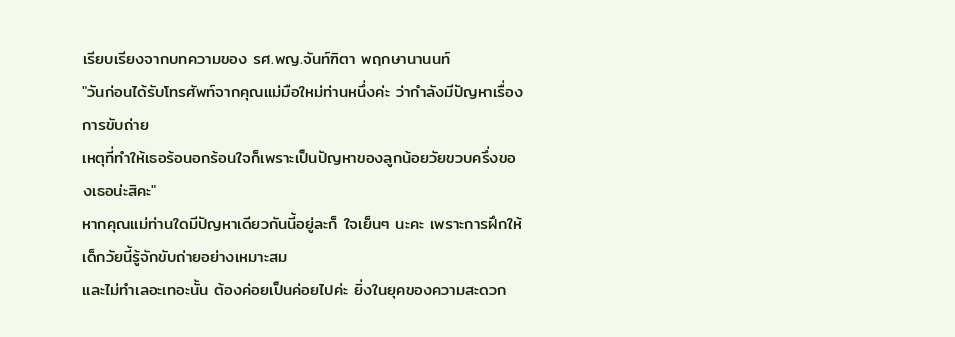เรียบเรียงจากบทความของ รศ.พญ.จันท์ฑิตา พฤกษานานนท์
"วันก่อนได้รับโทรศัพท์จากคุณแม่มือใหม่ท่านหนึ่งค่ะ ว่ากำลังมีปัญหาเรื่องการขับถ่าย
เหตุที่ทำให้เธอร้อนอกร้อนใจก็เพราะเป็นปัญหาของลูกน้อยวัยขวบครึ่งของเธอน่ะสิคะ"
หากคุณแม่ท่านใดมีปัญหาเดียวกันนี้อยู่ละก็ ใจเย็นๆ นะคะ เพราะการฝึกให้เด็กวัยนี้รู้จักขับถ่ายอย่างเหมาะสม
และไม่ทำเลอะเทอะนั้น ต้องค่อยเป็นค่อยไปค่ะ ยิ่งในยุคของความสะดวก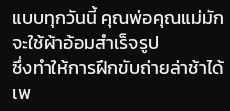แบบทุกวันนี้ คุณพ่อคุณแม่มักจะใช้ผ้าอ้อมสำเร็จรูป
ซึ่งทำให้การฝึกขับถ่ายล่าช้าได้ เพ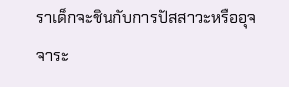ราเด็กจะชินกับการปัสสาวะหรืออุจจาระ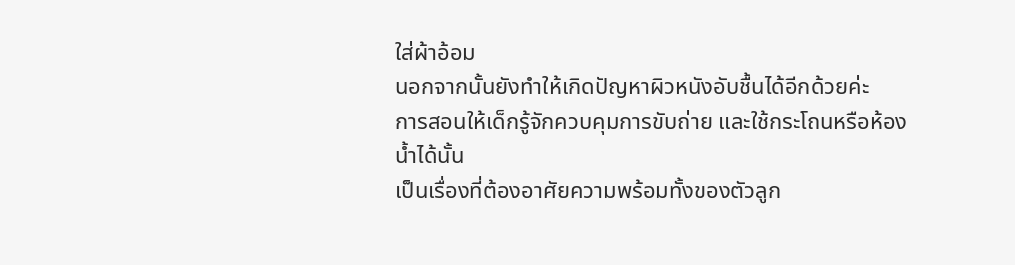ใส่ผ้าอ้อม
นอกจากนั้นยังทำให้เกิดปัญหาผิวหนังอับชื้นได้อีกด้วยค่ะ
การสอนให้เด็กรู้จักควบคุมการขับถ่าย และใช้กระโถนหรือห้องน้ำได้นั้น
เป็นเรื่องที่ต้องอาศัยความพร้อมทั้งของตัวลูก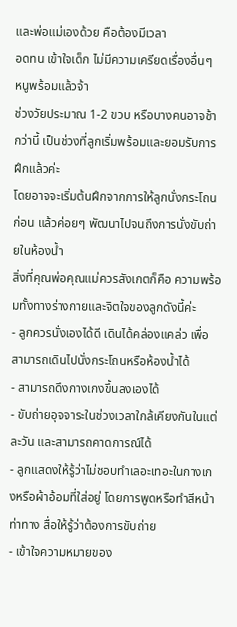และพ่อแม่เองด้วย คือต้องมีเวลา
อดทน เข้าใจเด็ก ไม่มีความเครียดเรื่องอื่นๆ
หนูพร้อมแล้วจ้า
ช่วงวัยประมาณ 1-2 ขวบ หรือบางคนอาจช้ากว่านี้ เป็นช่วงที่ลูกเริ่มพร้อมและยอมรับการฝึกแล้วค่ะ
โดยอาจจะเริ่มต้นฝึกจากการให้ลูกนั่งกระโถนก่อน แล้วค่อยๆ พัฒนาไปจนถึงการนั่งขับถ่ายในห้องน้ำ
สิ่งที่คุณพ่อคุณแม่ควรสังเกตก็คือ ความพร้อมทั้งทางร่างกายและจิตใจของลูกดังนี้ค่ะ
- ลูกควรนั่งเองได้ดี เดินได้คล่องแคล่ว เพื่อสามารถเดินไปนั่งกระโถนหรือห้องน้ำได้
- สามารถดึงกางเกงขึ้นลงเองได้
- ขับถ่ายอุจจาระในช่วงเวลาใกล้เคียงกันในแต่ละวัน และสามารถคาดการณ์ได้
- ลูกแสดงให้รู้ว่าไม่ชอบทำเลอะเทอะในกางเกงหรือผ้าอ้อมที่ใส่อยู่ โดยการพูดหรือทำสีหน้า
ท่าทาง สื่อให้รู้ว่าต้องการขับถ่าย
- เข้าใจความหมายของ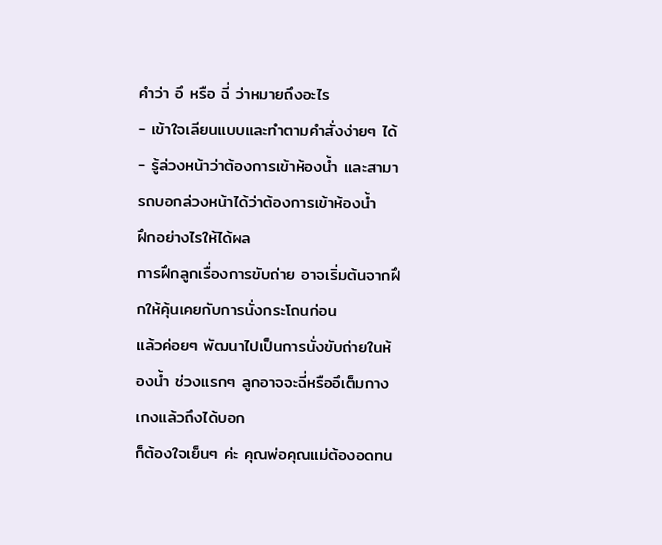คำว่า อึ หรือ ฉี่ ว่าหมายถึงอะไร
- เข้าใจเลียนแบบและทำตามคำสั่งง่ายๆ ได้
- รู้ล่วงหน้าว่าต้องการเข้าห้องน้ำ และสามารถบอกล่วงหน้าได้ว่าต้องการเข้าห้องน้ำ
ฝึกอย่างไรให้ได้ผล
การฝึกลูกเรื่องการขับถ่าย อาจเริ่มต้นจากฝึกให้คุ้นเคยกับการนั่งกระโถนก่อน
แล้วค่อยๆ พัฒนาไปเป็นการนั่งขับถ่ายในห้องน้ำ ช่วงแรกๆ ลูกอาจจะฉี่หรืออึเต็มกางเกงแล้วถึงได้บอก
ก็ต้องใจเย็นๆ ค่ะ คุณพ่อคุณแม่ต้องอดทน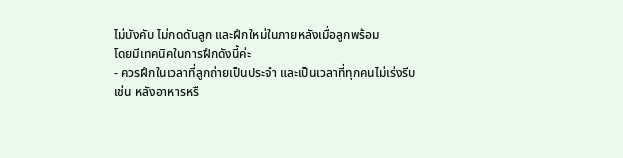ไม่บังคับ ไม่กดดันลูก และฝึกใหม่ในภายหลังเมื่อลูกพร้อม
โดยมีเทคนิคในการฝึกดังนี้ค่ะ
- ควรฝึกในเวลาที่ลูกถ่ายเป็นประจำ และเป็นเวลาที่ทุกคนไม่เร่งรีบ
เช่น หลังอาหารหรื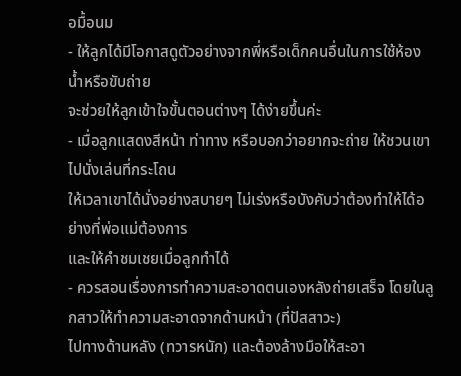อมื้อนม
- ให้ลูกได้มีโอกาสดูตัวอย่างจากพี่หรือเด็กคนอื่นในการใช้ห้องน้ำหรือขับถ่าย
จะช่วยให้ลูกเข้าใจขั้นตอนต่างๆ ได้ง่ายขึ้นค่ะ
- เมื่อลูกแสดงสีหน้า ท่าทาง หรือบอกว่าอยากจะถ่าย ให้ชวนเขาไปนั่งเล่นที่กระโถน
ให้เวลาเขาได้นั่งอย่างสบายๆ ไม่เร่งหรือบังคับว่าต้องทำให้ได้อย่างที่พ่อแม่ต้องการ
และให้คำชมเชยเมื่อลูกทำได้
- ควรสอนเรื่องการทำความสะอาดตนเองหลังถ่ายเสร็จ โดยในลูกสาวให้ทำความสะอาดจากด้านหน้า (ที่ปัสสาวะ)
ไปทางด้านหลัง (ทวารหนัก) และต้องล้างมือให้สะอา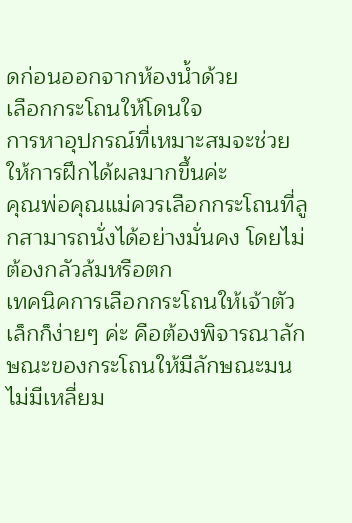ดก่อนออกจากห้องน้ำด้วย
เลือกกระโถนให้โดนใจ
การหาอุปกรณ์ที่เหมาะสมจะช่วยให้การฝึกได้ผลมากขึ้นค่ะ
คุณพ่อคุณแม่ควรเลือกกระโถนที่ลูกสามารถนั่งได้อย่างมั่นคง โดยไม่ต้องกลัวล้มหรือตก
เทคนิคการเลือกกระโถนให้เจ้าตัวเล็กก็ง่ายๆ ค่ะ คือต้องพิจารณาลักษณะของกระโถนให้มีลักษณะมน
ไม่มีเหลี่ยม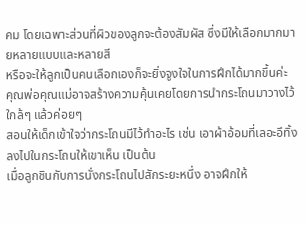คม โดยเฉพาะส่วนที่ผิวของลูกจะต้องสัมผัส ซึ่งมีให้เลือกมากมายหลายแบบและหลายสี
หรือจะให้ลูกเป็นคนเลือกเองก็จะยิ่งจูงใจในการฝึกได้มากขึ้นค่ะ
คุณพ่อคุณแม่อาจสร้างความคุ้นเคยโดยการนำกระโถนมาวางไว้ใกล้ๆ แล้วค่อยๆ
สอนให้เด็กเข้าใจว่ากระโถนมีไว้ทำอะไร เช่น เอาผ้าอ้อมที่เลอะอึทิ้งลงไปในกระโถนให้เขาเห็น เป็นต้น
เมื่อลูกชินกับการนั่งกระโถนไปสักระยะหนึ่ง อาจฝึกให้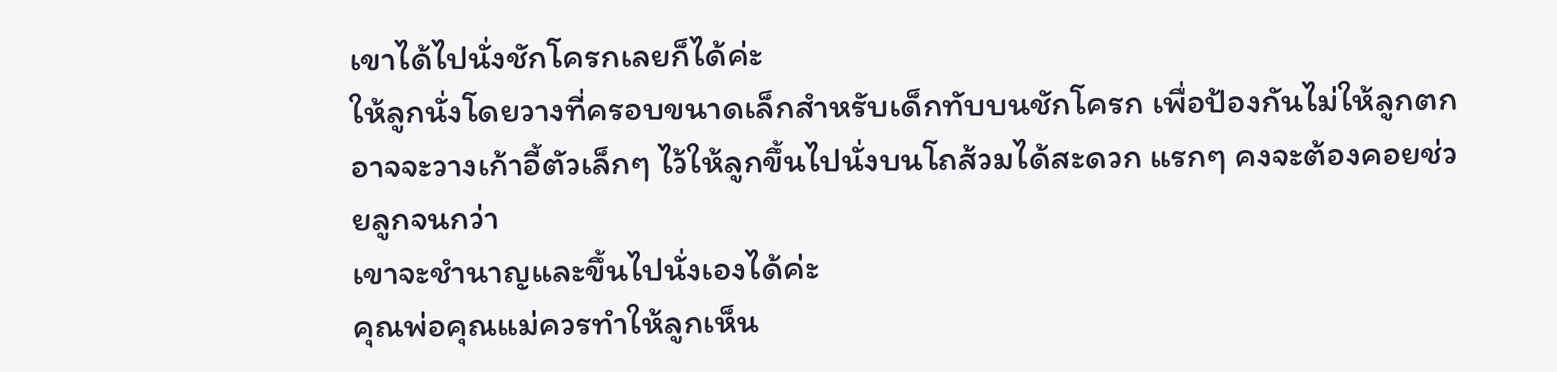เขาได้ไปนั่งชักโครกเลยก็ได้ค่ะ
ให้ลูกนั่งโดยวางที่ครอบขนาดเล็กสำหรับเด็กทับบนชักโครก เพื่อป้องกันไม่ให้ลูกตก
อาจจะวางเก้าอี้ตัวเล็กๆ ไว้ให้ลูกขึ้นไปนั่งบนโถส้วมได้สะดวก แรกๆ คงจะต้องคอยช่วยลูกจนกว่า
เขาจะชำนาญและขึ้นไปนั่งเองได้ค่ะ
คุณพ่อคุณแม่ควรทำให้ลูกเห็น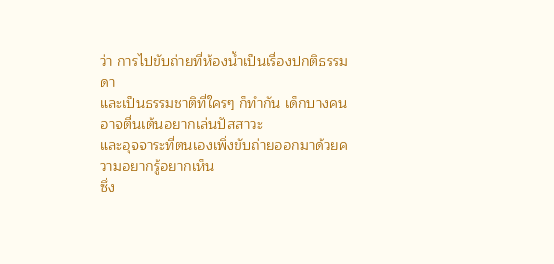ว่า การไปขับถ่ายที่ห้องน้ำเป็นเรื่องปกติธรรมดา
และเป็นธรรมชาติที่ใครๆ ก็ทำกัน เด็กบางคนอาจตื่นเต้นอยากเล่นปัสสาวะ
และอุจจาระที่ตนเองเพิ่งขับถ่ายออกมาด้วยความอยากรู้อยากเห็น
ซึ่ง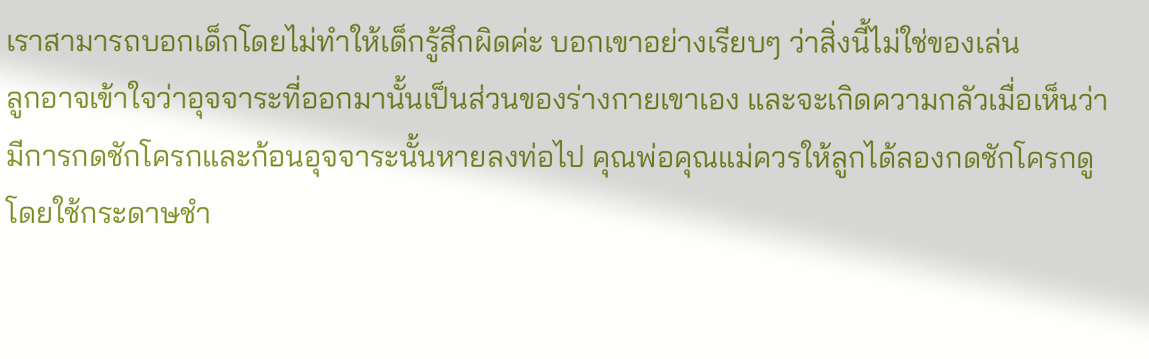เราสามารถบอกเด็กโดยไม่ทำให้เด็กรู้สึกผิดค่ะ บอกเขาอย่างเรียบๆ ว่าสิ่งนี้ไม่ใช่ของเล่น
ลูกอาจเข้าใจว่าอุจจาระที่ออกมานั้นเป็นส่วนของร่างกายเขาเอง และจะเกิดความกลัวเมื่อเห็นว่า
มีการกดชักโครกและก้อนอุจจาระนั้นหายลงท่อไป คุณพ่อคุณแม่ควรให้ลูกได้ลองกดชักโครกดู
โดยใช้กระดาษชำ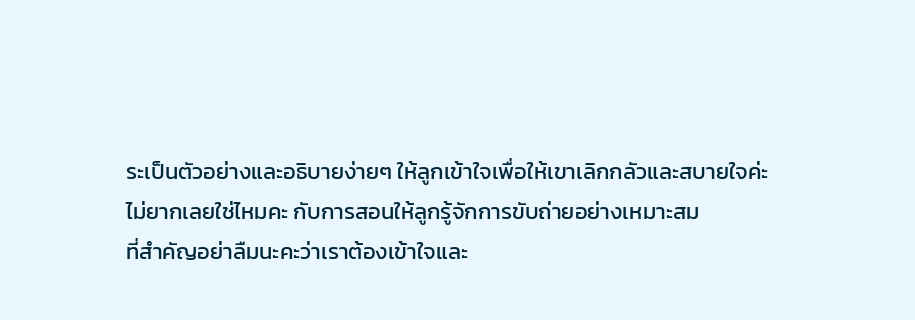ระเป็นตัวอย่างและอธิบายง่ายๆ ให้ลูกเข้าใจเพื่อให้เขาเลิกกลัวและสบายใจค่ะ
ไม่ยากเลยใช่ไหมคะ กับการสอนให้ลูกรู้จักการขับถ่ายอย่างเหมาะสม
ที่สำคัญอย่าลืมนะคะว่าเราต้องเข้าใจและ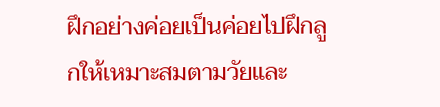ฝึกอย่างค่อยเป็นค่อยไปฝึกลูกให้เหมาะสมตามวัยและ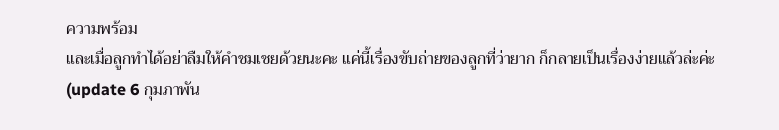ความพร้อม
และเมื่อลูกทำได้อย่าลืมให้คำชมเชยด้วยนะคะ แค่นี้เรื่องขับถ่ายของลูกที่ว่ายาก ก็กลายเป็นเรื่องง่ายแล้วล่ะค่ะ
(update 6 กุมภาพัน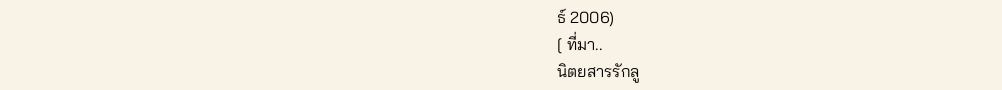ธ์ 2006)
[ ที่มา..
นิตยสารรักลู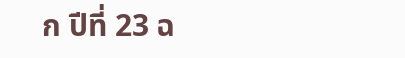ก ปีที่ 23 ฉ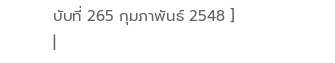บับที่ 265 กุมภาพันธ์ 2548 ]
|